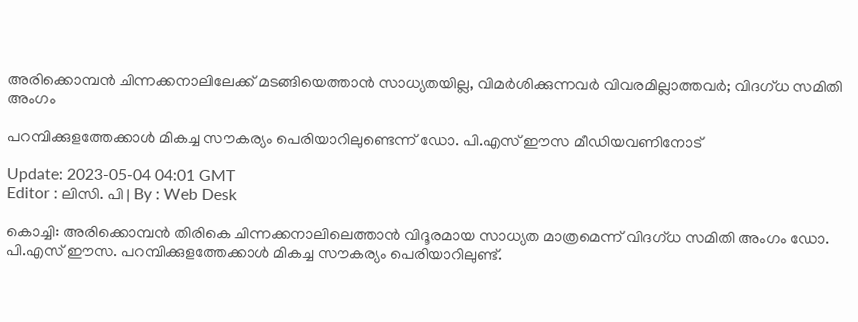അരിക്കൊമ്പൻ ചിന്നക്കനാലിലേക്ക് മടങ്ങിയെത്താൻ സാധ്യതയില്ല, വിമർശിക്കുന്നവർ വിവരമില്ലാത്തവർ; വിദഗ്ധ സമിതി അംഗം

പറമ്പിക്കുളത്തേക്കാൾ മികച്ച സൗകര്യം പെരിയാറിലുണ്ടെന്ന് ഡോ. പി.എസ് ഈസ മീഡിയവണിനോട്

Update: 2023-05-04 04:01 GMT
Editor : ലിസി. പി | By : Web Desk

കൊച്ചി: അരിക്കൊമ്പൻ തിരികെ ചിന്നക്കനാലിലെത്താൻ വിദൂരമായ സാധ്യത മാത്രമെന്ന് വിദഗ്ധ സമിതി അംഗം ഡോ. പി.എസ് ഈസ. പറമ്പിക്കുളത്തേക്കാൾ മികച്ച സൗകര്യം പെരിയാറിലുണ്ട്.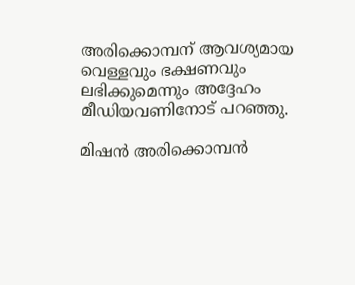അരിക്കൊമ്പന് ആവശ്യമായ വെള്ളവും ഭക്ഷണവും ലഭിക്കുമെന്നും അദ്ദേഹം മീഡിയവണിനോട് പറഞ്ഞു.

മിഷൻ അരിക്കൊമ്പൻ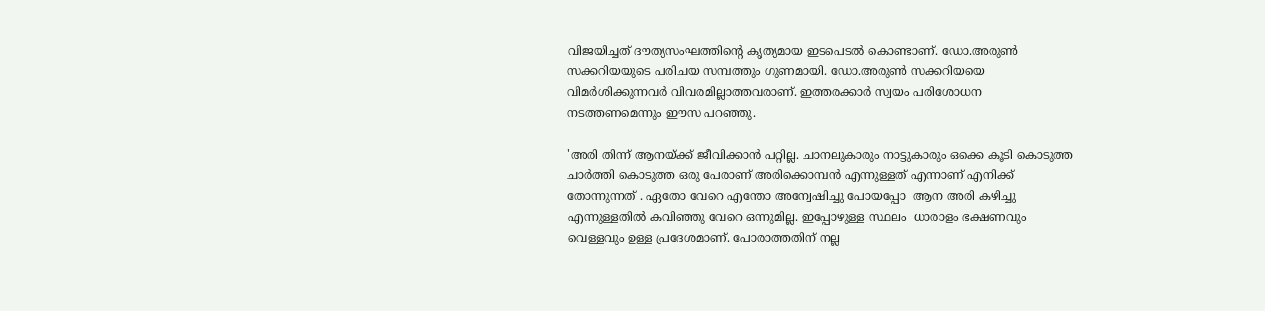വിജയിച്ചത് ദൗത്യസംഘത്തിന്റെ കൃത്യമായ ഇടപെടൽ കൊണ്ടാണ്. ഡോ.അരുൺ സക്കറിയയുടെ പരിചയ സമ്പത്തും ഗുണമായി. ഡോ.അരുൺ സക്കറിയയെ വിമർശിക്കുന്നവർ വിവരമില്ലാത്തവരാണ്. ഇത്തരക്കാർ സ്വയം പരിശോധന നടത്തണമെന്നും ഈസ പറഞ്ഞു.

'അരി തിന്ന് ആനയ്ക്ക് ജീവിക്കാൻ പറ്റില്ല. ചാനലുകാരും നാട്ടുകാരും ഒക്കെ കൂടി കൊടുത്ത ചാർത്തി കൊടുത്ത ഒരു പേരാണ് അരിക്കൊമ്പൻ എന്നുള്ളത് എന്നാണ് എനിക്ക് തോന്നുന്നത് . ഏതോ വേറെ എന്തോ അന്വേഷിച്ചു പോയപ്പോ  ആന അരി കഴിച്ചു എന്നുള്ളതിൽ കവിഞ്ഞു വേറെ ഒന്നുമില്ല. ഇപ്പോഴുള്ള സ്ഥലം  ധാരാളം ഭക്ഷണവും വെള്ളവും ഉള്ള പ്രദേശമാണ്. പോരാത്തതിന് നല്ല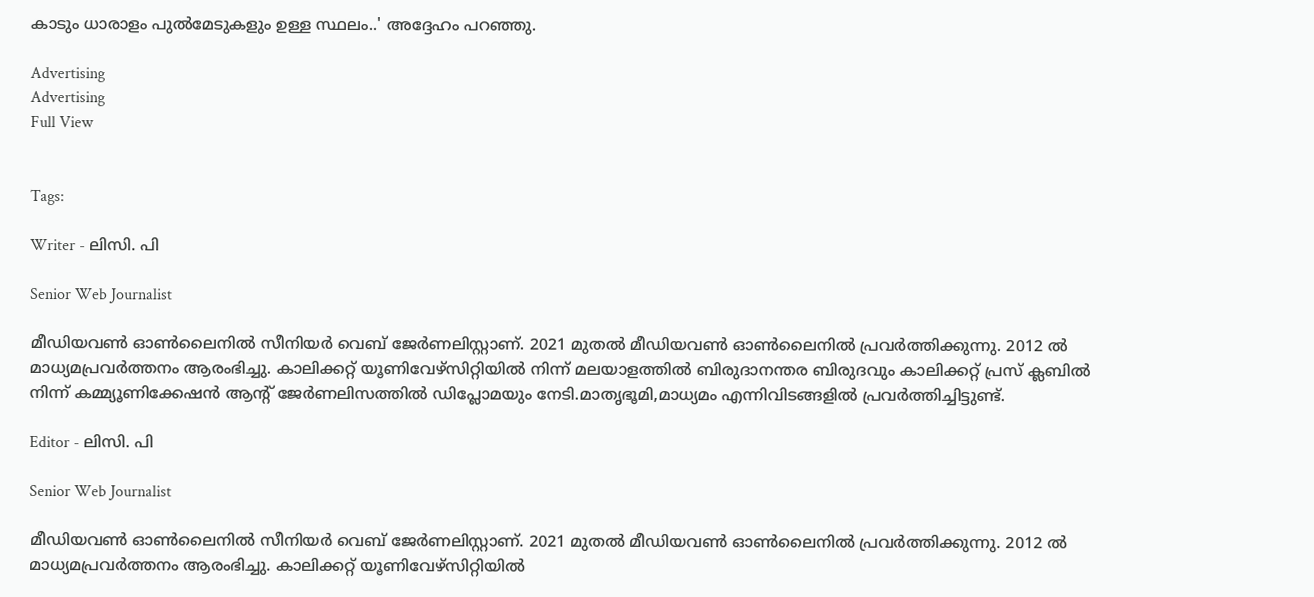കാടും ധാരാളം പുൽമേടുകളും ഉള്ള സ്ഥലം..' അദ്ദേഹം പറഞ്ഞു.

Advertising
Advertising
Full View


Tags:

Writer - ലിസി. പി

Senior Web Journalist

മീഡിയവൺ ഓൺലൈനിൽ സീനിയർ വെബ് ജേർണലിസ്റ്റാണ്. 2021 മുതൽ മീഡിയവൺ ഓൺലൈനിൽ പ്രവർത്തിക്കുന്നു. 2012 ല്‍ മാധ്യമപ്രവര്‍ത്തനം ആരംഭിച്ചു. കാലിക്കറ്റ് യൂണിവേഴ്‌സിറ്റിയിൽ നിന്ന് മലയാളത്തിൽ ബിരുദാനന്തര ബിരുദവും കാലിക്കറ്റ് പ്രസ് ക്ലബിൽ നിന്ന് കമ്മ്യൂണിക്കേഷൻ ആന്റ് ജേർണലിസത്തിൽ ഡിപ്ലോമയും നേടി.മാതൃഭൂമി,മാധ്യമം എന്നിവിടങ്ങളിൽ പ്രവർത്തിച്ചിട്ടുണ്ട്.

Editor - ലിസി. പി

Senior Web Journalist

മീഡിയവൺ ഓൺലൈനിൽ സീനിയർ വെബ് ജേർണലിസ്റ്റാണ്. 2021 മുതൽ മീഡിയവൺ ഓൺലൈനിൽ പ്രവർത്തിക്കുന്നു. 2012 ല്‍ മാധ്യമപ്രവര്‍ത്തനം ആരംഭിച്ചു. കാലിക്കറ്റ് യൂണിവേഴ്‌സിറ്റിയിൽ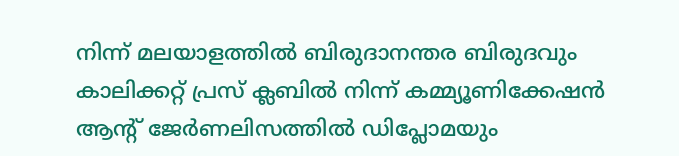നിന്ന് മലയാളത്തിൽ ബിരുദാനന്തര ബിരുദവും കാലിക്കറ്റ് പ്രസ് ക്ലബിൽ നിന്ന് കമ്മ്യൂണിക്കേഷൻ ആന്റ് ജേർണലിസത്തിൽ ഡിപ്ലോമയും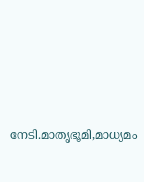നേടി.മാതൃഭൂമി,മാധ്യമം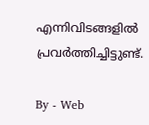എന്നിവിടങ്ങളിൽ പ്രവർത്തിച്ചിട്ടുണ്ട്.

By - Web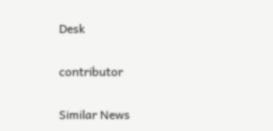Desk

contributor

Similar News